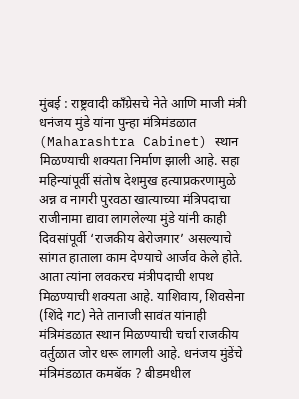मुंबई : राष्ट्रवादी काँग्रेसचे नेते आणि माजी मंत्री धनंजय मुंडे यांना पुन्हा मंत्रिमंडळात (Maharashtra Cabinet) स्थान मिळण्याची शक्यता निर्माण झाली आहे. सहा महिन्यांपूर्वी संतोष देशमुख हत्याप्रकरणामुळे अन्न व नागरी पुरवठा खात्याच्या मंत्रिपदाचा राजीनामा द्यावा लागलेल्या मुंडे यांनी काही दिवसांपूर्वी ‘राजकीय बेरोजगार’ असल्याचे सांगत हाताला काम देण्याचे आर्जव केले होते. आता त्यांना लवकरच मंत्रीपदाची शपथ मिळण्याची शक्यता आहे. याशिवाय, शिवसेना (शिंदे गट) नेते तानाजी सावंत यांनाही मंत्रिमंडळात स्थान मिळण्याची चर्चा राजकीय वर्तुळात जोर धरू लागली आहे. धनंजय मुंडेंचे मंत्रिमंडळात कमबॅक ? बीडमधील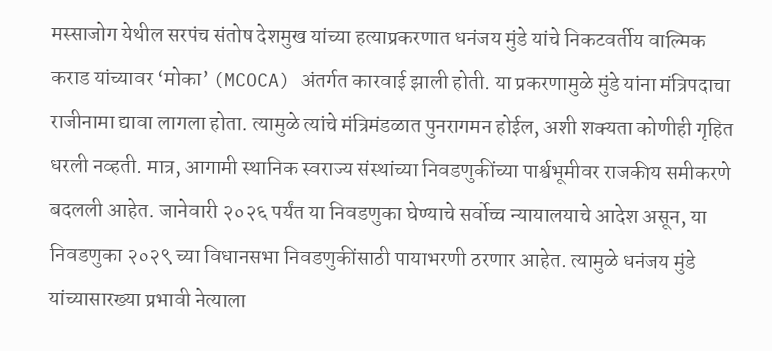मस्साजोग येथील सरपंच संतोष देशमुख यांच्या हत्याप्रकरणात धनंजय मुंडे यांचे निकटवर्तीय वाल्मिक कराड यांच्यावर ‘मोका’ (MCOCA) अंतर्गत कारवाई झाली होती. या प्रकरणामुळे मुंडे यांना मंत्रिपदाचा राजीनामा द्यावा लागला होता. त्यामुळे त्यांचे मंत्रिमंडळात पुनरागमन होईल, अशी शक्यता कोणीही गृहित धरली नव्हती. मात्र, आगामी स्थानिक स्वराज्य संस्थांच्या निवडणुकींच्या पार्श्वभूमीवर राजकीय समीकरणे बदलली आहेत. जानेवारी २०२६ पर्यंत या निवडणुका घेण्याचे सर्वोच्च न्यायालयाचे आदेश असून, या निवडणुका २०२९ च्या विधानसभा निवडणुकींसाठी पायाभरणी ठरणार आहेत. त्यामुळे धनंजय मुंडे यांच्यासारख्या प्रभावी नेत्याला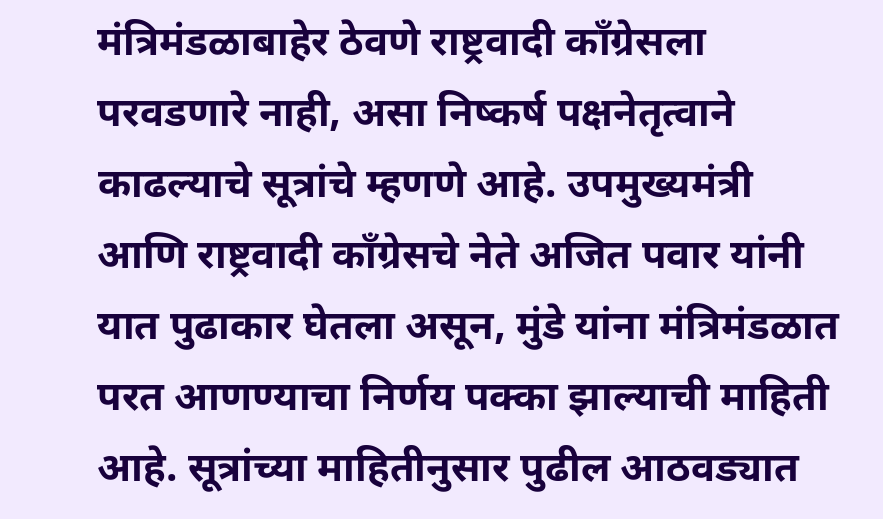मंत्रिमंडळाबाहेर ठेवणे राष्ट्रवादी काँग्रेसला परवडणारे नाही, असा निष्कर्ष पक्षनेतृत्वाने काढल्याचे सूत्रांचे म्हणणे आहे. उपमुख्यमंत्री आणि राष्ट्रवादी काँग्रेसचे नेते अजित पवार यांनी यात पुढाकार घेतला असून, मुंडे यांना मंत्रिमंडळात परत आणण्याचा निर्णय पक्का झाल्याची माहिती आहे. सूत्रांच्या माहितीनुसार पुढील आठवड्यात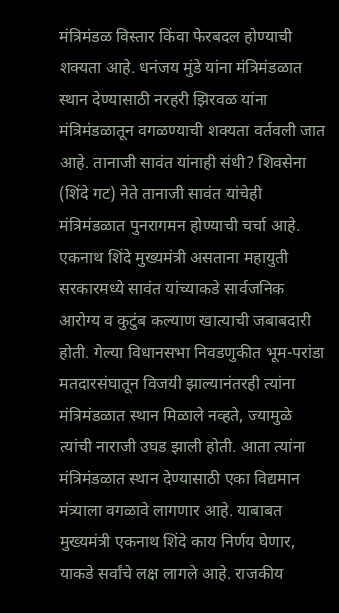मंत्रिमंडळ विस्तार किंवा फेरबदल होण्याची शक्यता आहे. धनंजय मुंडे यांना मंत्रिमंडळात स्थान देण्यासाठी नरहरी झिरवळ यांना मंत्रिमंडळातून वगळण्याची शक्यता वर्तवली जात आहे. तानाजी सावंत यांनाही संधी? शिवसेना (शिंदे गट) नेते तानाजी सावंत यांचेही मंत्रिमंडळात पुनरागमन होण्याची चर्चा आहे. एकनाथ शिंदे मुख्यमंत्री असताना महायुती सरकारमध्ये सावंत यांच्याकडे सार्वजनिक आरोग्य व कुटुंब कल्याण खात्याची जबाबदारी होती. गेल्या विधानसभा निवडणुकीत भूम-परांडा मतदारसंघातून विजयी झाल्यानंतरही त्यांना मंत्रिमंडळात स्थान मिळाले नव्हते, ज्यामुळे त्यांची नाराजी उघड झाली होती. आता त्यांना मंत्रिमंडळात स्थान देण्यासाठी एका विद्यमान मंत्र्याला वगळावे लागणार आहे. याबाबत मुख्यमंत्री एकनाथ शिंदे काय निर्णय घेणार, याकडे सर्वांचे लक्ष लागले आहे. राजकीय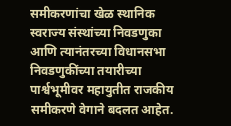समीकरणांचा खेळ स्थानिक स्वराज्य संस्थांच्या निवडणुका आणि त्यानंतरच्या विधानसभा निवडणुकींच्या तयारीच्या पार्श्वभूमीवर महायुतीत राजकीय समीकरणे वेगाने बदलत आहेत.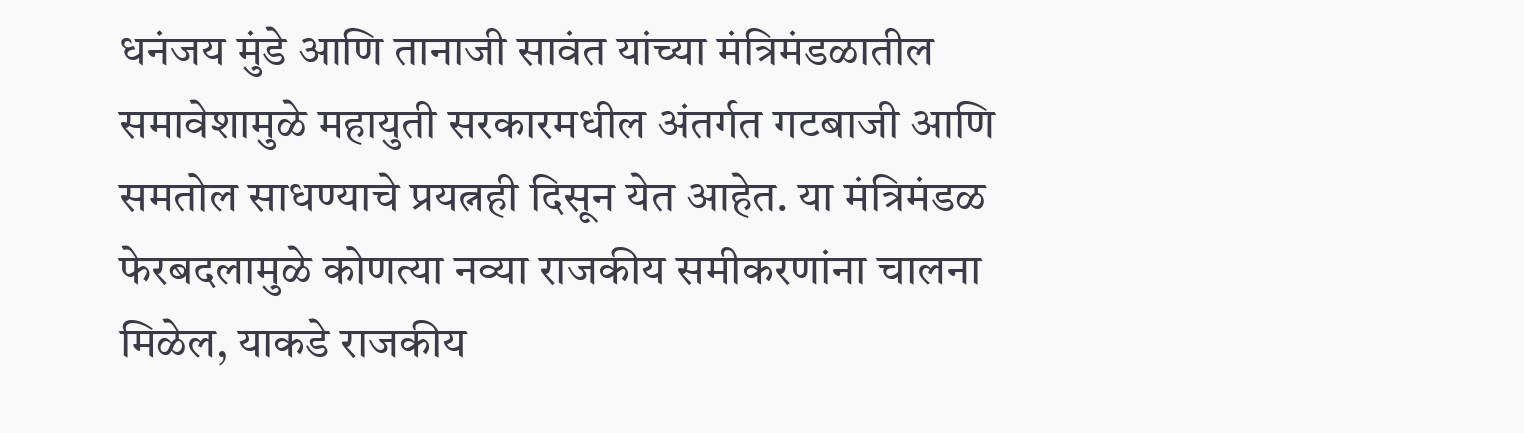धनंजय मुंडे आणि तानाजी सावंत यांच्या मंत्रिमंडळातील समावेशामुळे महायुती सरकारमधील अंतर्गत गटबाजी आणि समतोल साधण्याचे प्रयत्नही दिसून येत आहेत. या मंत्रिमंडळ फेरबदलामुळे कोणत्या नव्या राजकीय समीकरणांना चालना मिळेल, याकडे राजकीय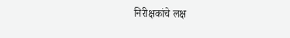निरीक्षकांचे लक्ष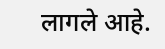लागले आहे.